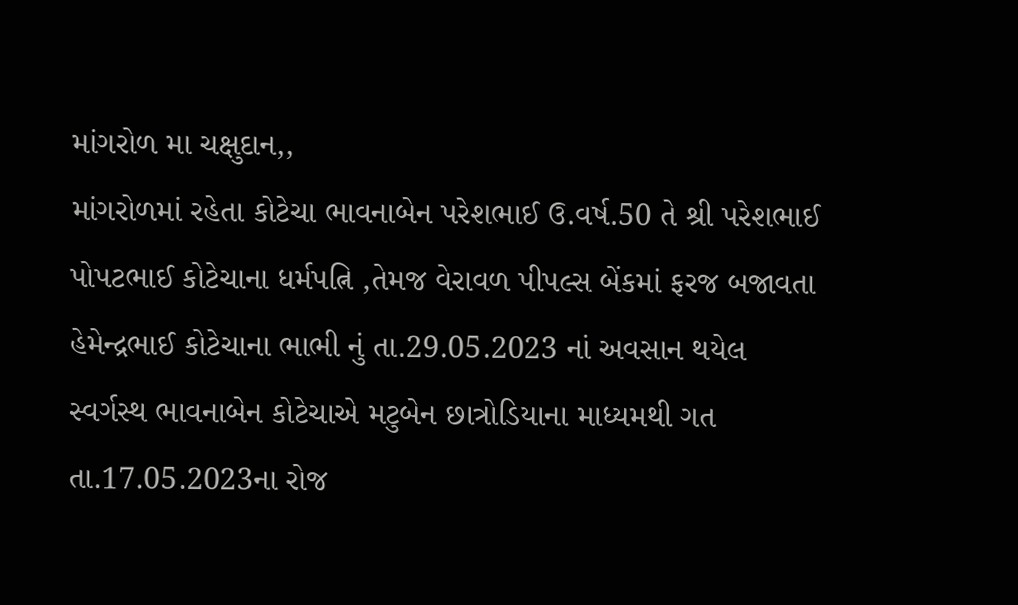માંગરોળ મા ચક્ષુદાન,,
માંગરોળમાં રહેતા કોટેચા ભાવનાબેન પરેશભાઈ ઉ.વર્ષ.50 તે શ્રી પરેશભાઈ પોપટભાઈ કોટેચાના ધર્મપત્નિ ,તેમજ વેરાવળ પીપલ્સ બેંકમાં ફરજ બજાવતા હેમેન્દ્રભાઈ કોટેચાના ભાભી નું તા.29.05.2023 નાં અવસાન થયેલ
સ્વર્ગસ્થ ભાવનાબેન કોટેચાએ મટુબેન છાત્રોડિયાના માધ્યમથી ગત તા.17.05.2023ના રોજ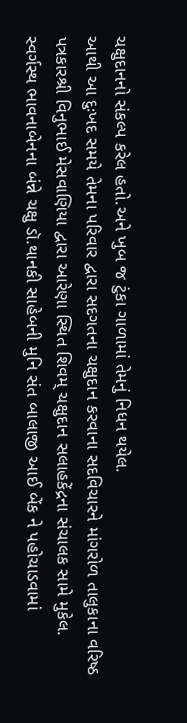ચક્ષુદાનનો સંકલ્પ કરેલ હતો.અને ખુબ જ ટુંકા ગાળામાં તેમનું નિધન થયેલ.
આથી આ દુઃખદ સમયે તેમના પરિવાર દ્વારા સદગતના ચક્ષુદાન કરવાના સદવિચારને માંગરોળ તાલુકાના વરિષ્ઠ પત્રકારશ્રી વિનુભાઈ મેસવાણિયા દ્વારા આરેણા સ્થિત શિવમ્ ચક્ષુદાન સલાહકેંદ્રના સંચાલક સામે મુકેલ.
સ્વર્ગસ્થ ભાવનાબેનના બંન્ને ચક્ષુ ડૉ.થાનકી સાહેબની મુનિ સંત બાલાજી આઈ બેંક ને પહોચાડવામાં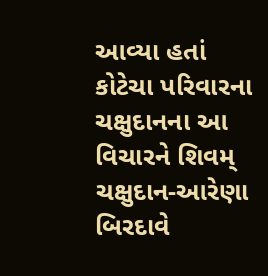આવ્યા હતાં
કોટેચા પરિવારના ચક્ષુદાનના આ વિચારને શિવમ્ ચક્ષુદાન-આરેણા બિરદાવે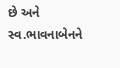છે અને સ્વ.ભાવનાબેનને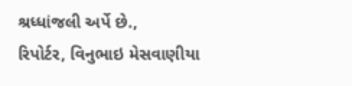શ્રધ્ધાંજલી અર્પે છે.,
રિપોર્ટર, વિનુભાઇ મેસવાણીયા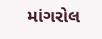માંગરોલ